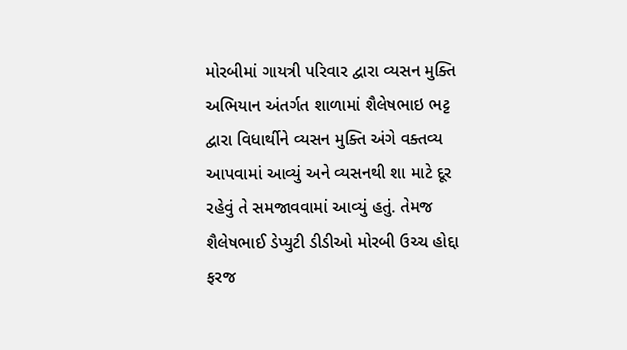મોરબીમાં ગાયત્રી પરિવાર દ્વારા વ્યસન મુક્તિ અભિયાન અંતર્ગત શાળામાં શૈલેષભાઇ ભટ્ટ દ્વારા વિધાર્થીને વ્યસન મુક્તિ અંગે વક્તવ્ય આપવામાં આવ્યું અને વ્યસનથી શા માટે દૂર રહેવું તે સમજાવવામાં આવ્યું હતું. તેમજ શૈલેષભાઈ ડેપ્યુટી ડીડીઓ મોરબી ઉચ્ચ હોદ્દા ફરજ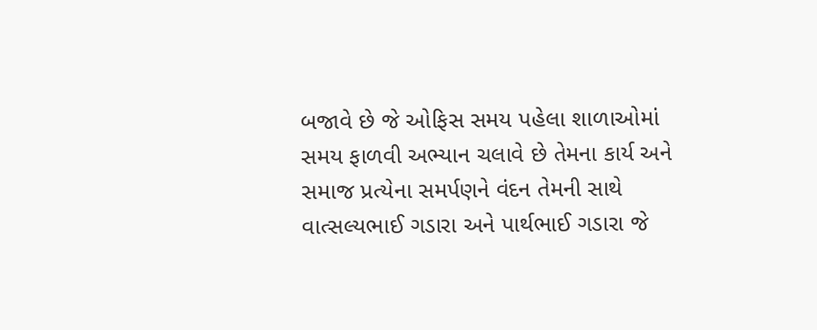બજાવે છે જે ઓફિસ સમય પહેલા શાળાઓમાં સમય ફાળવી અભ્યાન ચલાવે છે તેમના કાર્ય અને સમાજ પ્રત્યેના સમર્પણને વંદન તેમની સાથે વાત્સલ્યભાઈ ગડારા અને પાર્થભાઈ ગડારા જે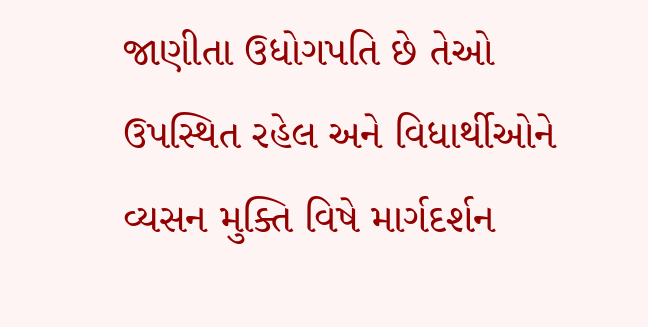જાણીતા ઉધોગપતિ છે તેઓ ઉપસ્થિત રહેલ અને વિધાર્થીઓને વ્યસન મુક્તિ વિષે માર્ગદર્શન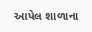આપેલ શાળાના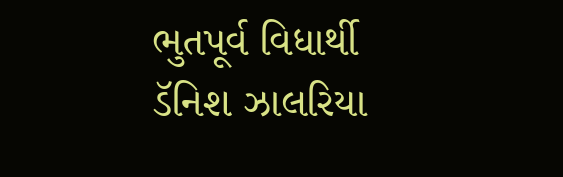ભુતપૂર્વ વિધાર્થી ડૅનિશ ઝાલરિયા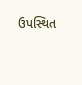ઉપસ્થિત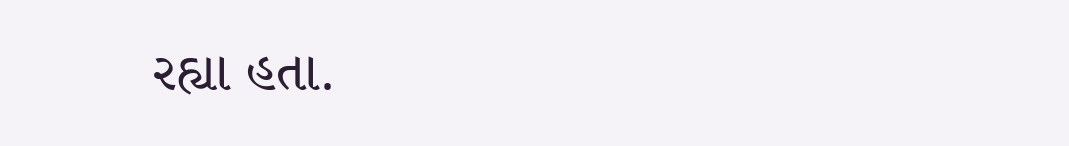રહ્યા હતા.